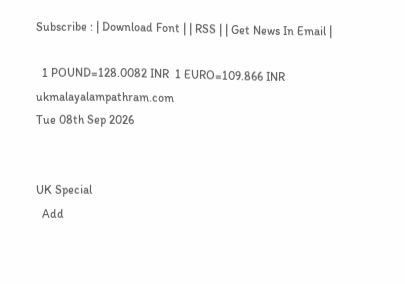Subscribe : | Download Font | | RSS | | Get News In Email |

  1 POUND=128.0082 INR  1 EURO=109.866 INR
ukmalayalampathram.com
Tue 08th Sep 2026


UK Special
  Add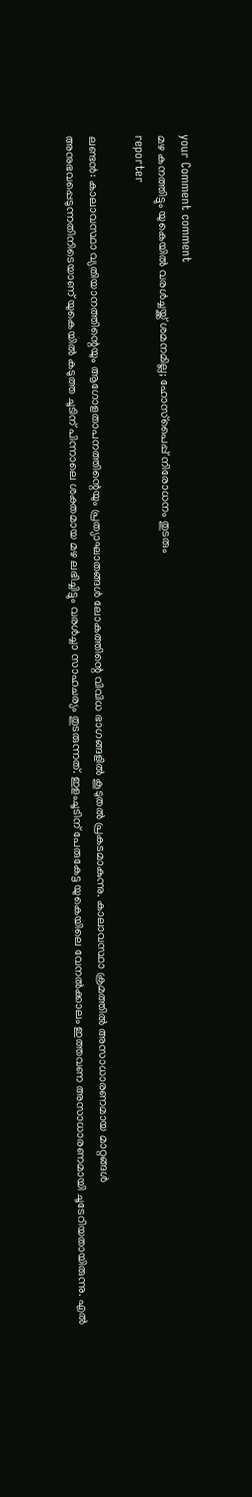your Comment comment
മഴ കനത്തിട്ടും യുകെയില്‍ വരള്‍ച്ചയ്ക്ക് ശമനമില്ല; ഹോസ്‌പൈപ്പ് നിരോധനം തുടരും
reporter

ലണ്ടന്‍: കാലാവസ്ഥാ വ്യതിയാനത്തിന്റെയും ആഗോളതാപനത്തിന്റെയും പ്രത്യാഘാതങ്ങള്‍ ലോകത്തിന്റെ വിവിധ ഭാഗങ്ങളില്‍ കൂടുതല്‍ പ്രകടമാകുന്നു. കാലാവസ്ഥാ ക്രമത്തില്‍ അസാധാരണമായ മാറ്റങ്ങള്‍ അനുഭവപ്പെടുന്നതിനിടെയാണ് യുകെയില്‍ കടുത്ത ചൂടിന് പിന്നാലെ ശക്തമായ മഴ ലഭിച്ചിട്ടും വരള്‍ച്ചാ സാഹചര്യം തുടരുന്നത്. ഇളംചൂടിന് പേരുകേട്ട യുകെയിലെ വേനല്‍ക്കാലം ഇത്തവണ അസാധാരണമായി ചൂടേറിയതായിരുന്നു. എല്‍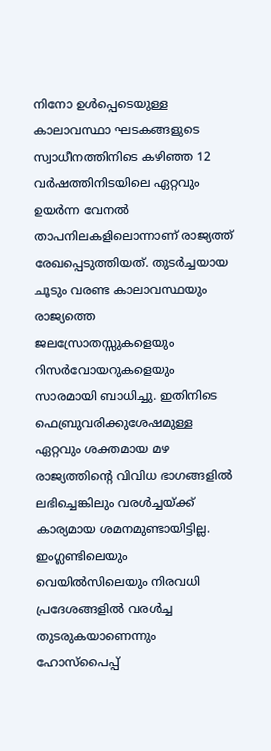നിനോ ഉള്‍പ്പെടെയുള്ള കാലാവസ്ഥാ ഘടകങ്ങളുടെ സ്വാധീനത്തിനിടെ കഴിഞ്ഞ 12 വര്‍ഷത്തിനിടയിലെ ഏറ്റവും ഉയര്‍ന്ന വേനല്‍ താപനിലകളിലൊന്നാണ് രാജ്യത്ത് രേഖപ്പെടുത്തിയത്. തുടര്‍ച്ചയായ ചൂടും വരണ്ട കാലാവസ്ഥയും രാജ്യത്തെ ജലസ്രോതസ്സുകളെയും റിസര്‍വോയറുകളെയും സാരമായി ബാധിച്ചു. ഇതിനിടെ ഫെബ്രുവരിക്കുശേഷമുള്ള ഏറ്റവും ശക്തമായ മഴ രാജ്യത്തിന്റെ വിവിധ ഭാഗങ്ങളില്‍ ലഭിച്ചെങ്കിലും വരള്‍ച്ചയ്ക്ക് കാര്യമായ ശമനമുണ്ടായിട്ടില്ല. ഇംഗ്ലണ്ടിലെയും വെയില്‍സിലെയും നിരവധി പ്രദേശങ്ങളില്‍ വരള്‍ച്ച തുടരുകയാണെന്നും ഹോസ്‌പൈപ്പ്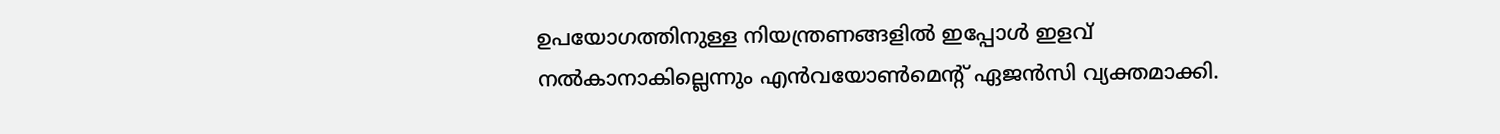ഉപയോഗത്തിനുള്ള നിയന്ത്രണങ്ങളില്‍ ഇപ്പോള്‍ ഇളവ് നല്‍കാനാകില്ലെന്നും എന്‍വയോണ്‍മെന്റ് ഏജന്‍സി വ്യക്തമാക്കി.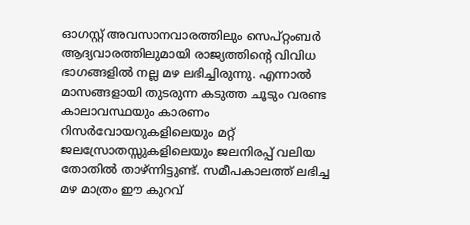ഓഗസ്റ്റ് അവസാനവാരത്തിലും സെപ്റ്റംബര്‍ ആദ്യവാരത്തിലുമായി രാജ്യത്തിന്റെ വിവിധ ഭാഗങ്ങളില്‍ നല്ല മഴ ലഭിച്ചിരുന്നു. എന്നാല്‍ മാസങ്ങളായി തുടരുന്ന കടുത്ത ചൂടും വരണ്ട കാലാവസ്ഥയും കാരണം റിസര്‍വോയറുകളിലെയും മറ്റ് ജലസ്രോതസ്സുകളിലെയും ജലനിരപ്പ് വലിയ തോതില്‍ താഴ്ന്നിട്ടുണ്ട്. സമീപകാലത്ത് ലഭിച്ച മഴ മാത്രം ഈ കുറവ്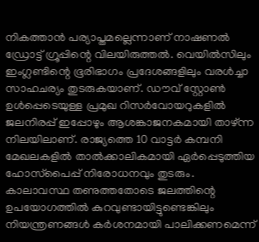നികത്താന്‍ പര്യാപ്തമല്ലെന്നാണ് നാഷണല്‍ ഡ്രോട്ട് ഗ്രൂപ്പിന്റെ വിലയിരുത്തല്‍. വെയില്‍സിലും ഇംഗ്ലണ്ടിന്റെ ഭൂരിഭാഗം പ്രദേശങ്ങളിലും വരള്‍ച്ചാ സാഹചര്യം തുടരുകയാണ്. ഡൗവ് സ്റ്റോണ്‍ ഉള്‍പ്പെടെയുള്ള പ്രമുഖ റിസര്‍വോയറുകളില്‍ ജലനിരപ്പ് ഇപ്പോഴും ആശങ്കാജനകമായി താഴ്ന്ന നിലയിലാണ്. രാജ്യത്തെ 10 വാട്ടര്‍ കമ്പനി മേഖലകളില്‍ താല്‍ക്കാലികമായി ഏര്‍പ്പെടുത്തിയ ഹോസ്‌പൈപ്പ് നിരോധനവും തുടരും. കാലാവസ്ഥ തണുത്തതോടെ ജലത്തിന്റെ ഉപയോഗത്തില്‍ കുറവുണ്ടായിട്ടുണ്ടെങ്കിലും നിയന്ത്രണങ്ങള്‍ കര്‍ശനമായി പാലിക്കണമെന്ന്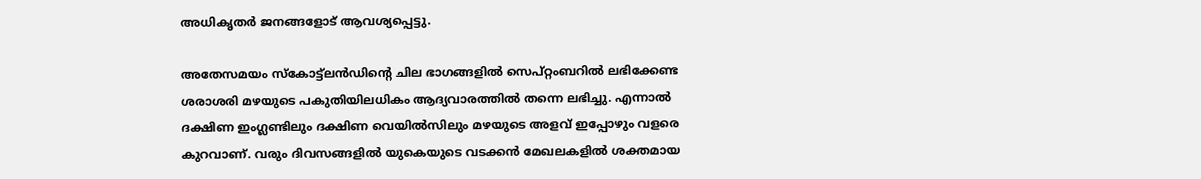അധികൃതര്‍ ജനങ്ങളോട് ആവശ്യപ്പെട്ടു.

അതേസമയം സ്‌കോട്ട്ലന്‍ഡിന്റെ ചില ഭാഗങ്ങളില്‍ സെപ്റ്റംബറില്‍ ലഭിക്കേണ്ട ശരാശരി മഴയുടെ പകുതിയിലധികം ആദ്യവാരത്തില്‍ തന്നെ ലഭിച്ചു. എന്നാല്‍ ദക്ഷിണ ഇംഗ്ലണ്ടിലും ദക്ഷിണ വെയില്‍സിലും മഴയുടെ അളവ് ഇപ്പോഴും വളരെ കുറവാണ്. വരും ദിവസങ്ങളില്‍ യുകെയുടെ വടക്കന്‍ മേഖലകളില്‍ ശക്തമായ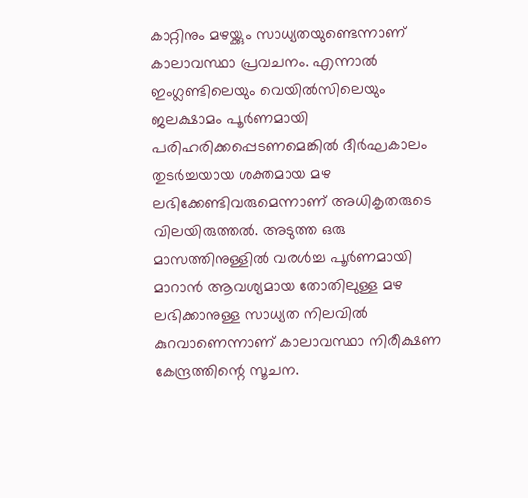കാറ്റിനും മഴയ്ക്കും സാധ്യതയുണ്ടെന്നാണ് കാലാവസ്ഥാ പ്രവചനം. എന്നാല്‍ ഇംഗ്ലണ്ടിലെയും വെയില്‍സിലെയും ജലക്ഷാമം പൂര്‍ണമായി പരിഹരിക്കപ്പെടണമെങ്കില്‍ ദീര്‍ഘകാലം തുടര്‍ച്ചയായ ശക്തമായ മഴ ലഭിക്കേണ്ടിവരുമെന്നാണ് അധികൃതരുടെ വിലയിരുത്തല്‍. അടുത്ത ഒരു മാസത്തിനുള്ളില്‍ വരള്‍ച്ച പൂര്‍ണമായി മാറാന്‍ ആവശ്യമായ തോതിലുള്ള മഴ ലഭിക്കാനുള്ള സാധ്യത നിലവില്‍ കുറവാണെന്നാണ് കാലാവസ്ഥാ നിരീക്ഷണ കേന്ദ്രത്തിന്റെ സൂചന.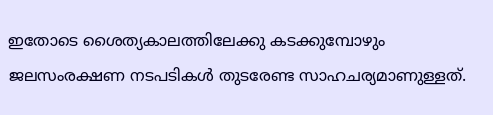ഇതോടെ ശൈത്യകാലത്തിലേക്കു കടക്കുമ്പോഴും ജലസംരക്ഷണ നടപടികള്‍ തുടരേണ്ട സാഹചര്യമാണുള്ളത്.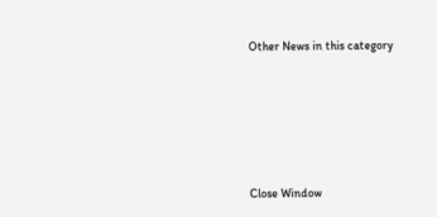Other News in this category








Close Window